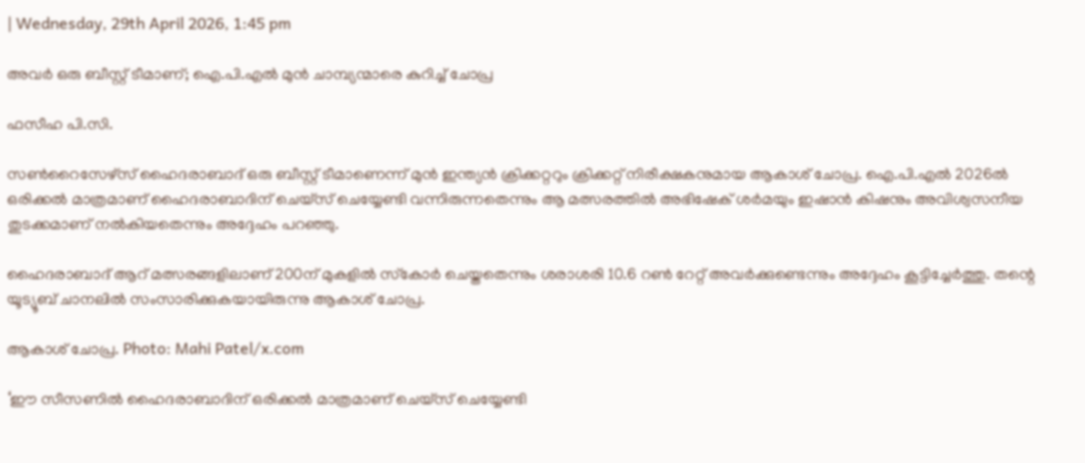| Wednesday, 29th April 2026, 1:45 pm

അവര്‍ ഒരു ബീസ്റ്റ് ടീമാണ്; ഐ.പി.എല്‍ മുന്‍ ചാമ്പ്യന്മാരെ കുറിച്ച് ചോപ്ര

ഫസീഹ പി.സി.

സണ്‍റൈസേഴ്സ് ഹൈദരാബാദ് ഒരു ബീസ്റ്റ് ടീമാണെന്ന് മുന്‍ ഇന്ത്യന്‍ ക്രിക്കറ്ററും ക്രിക്കറ്റ് നിരീക്ഷകനുമായ ആകാശ് ചോപ്ര. ഐ.പി.എല്‍ 2026ല്‍ ഒരിക്കല്‍ മാത്രമാണ് ഹൈദരാബാദിന് ചെയ്സ് ചെയ്യേണ്ടി വന്നിരുന്നതെന്നും ആ മത്സരത്തില്‍ അഭിഷേക് ശര്‍മയും ഇഷാന്‍ കിഷനും അവിശ്വസനീയ തുടക്കമാണ് നല്‍കിയതെന്നും അദ്ദേഹം പറഞ്ഞു.

ഹൈദരാബാദ് ആറ് മത്സരങ്ങളിലാണ് 200ന് മുകളില്‍ സ്‌കോര്‍ ചെയ്തതെന്നും ശരാശരി 10.6 റണ്‍ റേറ്റ് അവര്‍ക്കുണ്ടെന്നും അദ്ദേഹം കൂട്ടിച്ചേര്‍ത്തു. തന്റെ യൂട്യൂബ് ചാനലില്‍ സംസാരിക്കുകയായിരുന്നു ആകാശ് ചോപ്ര.

ആകാശ് ചോപ്ര. Photo: Mahi Patel/x.com

‘ഈ സീസണില്‍ ഹൈദരാബാദിന് ഒരിക്കല്‍ മാത്രമാണ് ചെയ്സ് ചെയ്യേണ്ടി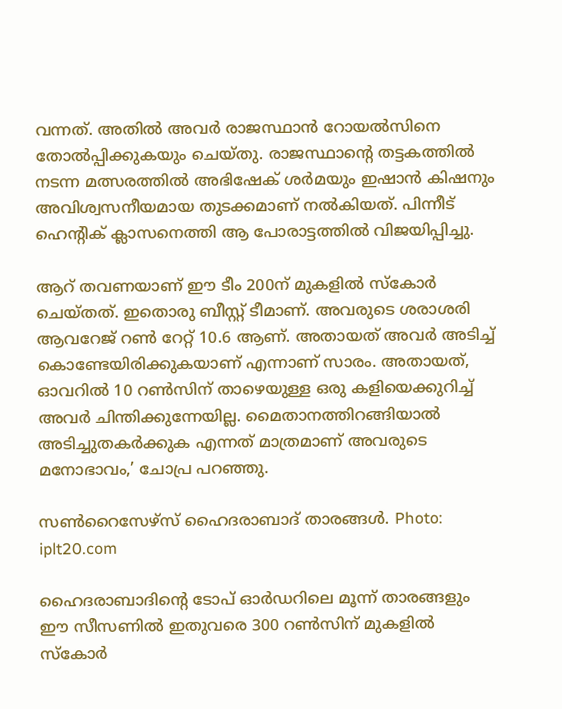വന്നത്. അതില്‍ അവര്‍ രാജസ്ഥാന്‍ റോയല്‍സിനെ തോല്‍പ്പിക്കുകയും ചെയ്തു. രാജസ്ഥാന്റെ തട്ടകത്തില്‍ നടന്ന മത്സരത്തില്‍ അഭിഷേക് ശര്‍മയും ഇഷാന്‍ കിഷനും അവിശ്വസനീയമായ തുടക്കമാണ് നല്‍കിയത്. പിന്നീട് ഹെന്റിക് ക്ലാസനെത്തി ആ പോരാട്ടത്തില്‍ വിജയിപ്പിച്ചു.

ആറ് തവണയാണ് ഈ ടീം 200ന് മുകളില്‍ സ്‌കോര്‍ ചെയ്തത്. ഇതൊരു ബീസ്റ്റ് ടീമാണ്. അവരുടെ ശരാശരി ആവറേജ് റണ്‍ റേറ്റ് 10.6 ആണ്. അതായത് അവര്‍ അടിച്ച് കൊണ്ടേയിരിക്കുകയാണ് എന്നാണ് സാരം. അതായത്, ഓവറില്‍ 10 റണ്‍സിന് താഴെയുള്ള ഒരു കളിയെക്കുറിച്ച് അവര്‍ ചിന്തിക്കുന്നേയില്ല. മൈതാനത്തിറങ്ങിയാല്‍ അടിച്ചുതകര്‍ക്കുക എന്നത് മാത്രമാണ് അവരുടെ മനോഭാവം,’ ചോപ്ര പറഞ്ഞു.

സൺറൈസേഴ്‌സ് ഹൈദരാബാദ് താരങ്ങൾ. Photo: iplt20.com

ഹൈദരാബാദിന്റെ ടോപ് ഓര്‍ഡറിലെ മൂന്ന് താരങ്ങളും ഈ സീസണില്‍ ഇതുവരെ 300 റണ്‍സിന് മുകളില്‍ സ്‌കോര്‍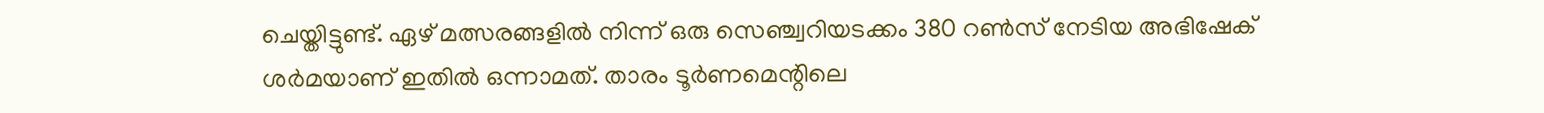ചെയ്തിട്ടുണ്ട്. ഏഴ് മത്സരങ്ങളില്‍ നിന്ന് ഒരു സെഞ്ച്വറിയടക്കം 380 റണ്‍സ് നേടിയ അഭിഷേക് ശര്‍മയാണ് ഇതില്‍ ഒന്നാമത്. താരം ടൂര്‍ണമെന്റിലെ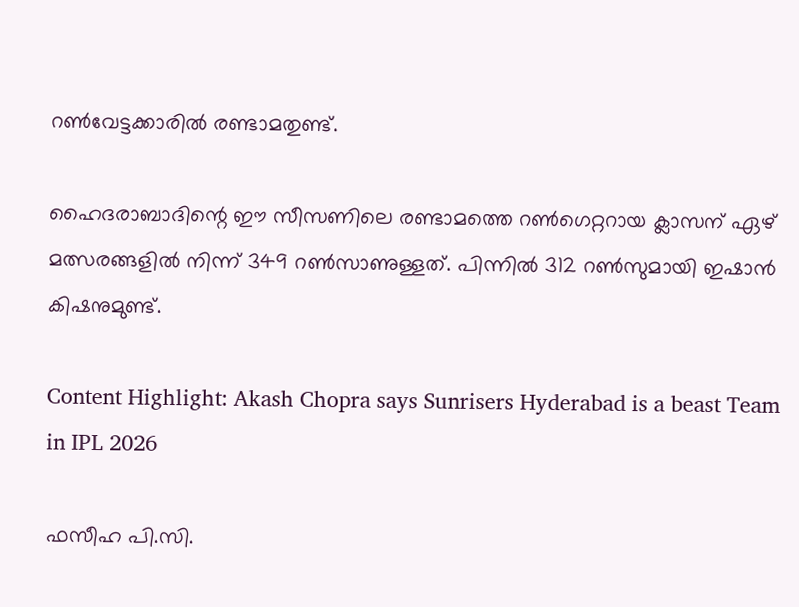റണ്‍വേട്ടക്കാരില്‍ രണ്ടാമതുണ്ട്.

ഹൈദരാബാദിന്റെ ഈ സീസണിലെ രണ്ടാമത്തെ റണ്‍ഗെറ്ററായ ക്ലാസന് ഏഴ് മത്സരങ്ങളില്‍ നിന്ന് 349 റണ്‍സാണുള്ളത്. പിന്നില്‍ 312 റണ്‍സുമായി ഇഷാന്‍ കിഷനുമുണ്ട്.

Content Highlight: Akash Chopra says Sunrisers Hyderabad is a beast Team in IPL 2026

ഫസീഹ പി.സി.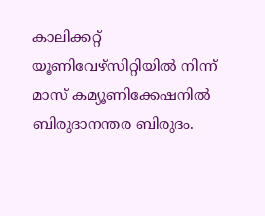കാലിക്കറ്റ് യൂണിവേഴ്‌സിറ്റിയില്‍ നിന്ന് മാസ് കമ്യൂണിക്കേഷനില്‍ ബിരുദാനന്തര ബിരുദം.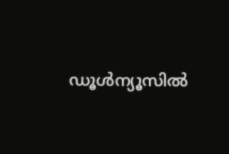ഡൂള്‍ന്യൂസില്‍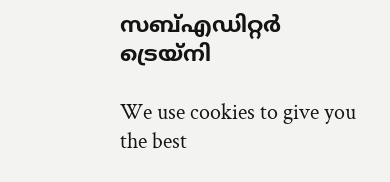സബ്എഡിറ്റര്‍ ട്രെയ്‌നി

We use cookies to give you the best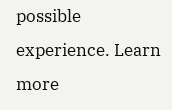possible experience. Learn more